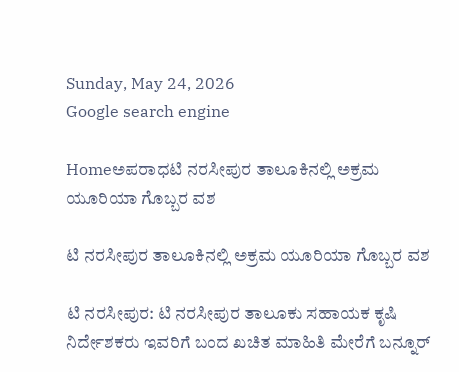Sunday, May 24, 2026
Google search engine

Homeಅಪರಾಧಟಿ ನರಸೀಪುರ ತಾಲೂಕಿನಲ್ಲಿ ಅಕ್ರಮ ಯೂರಿಯಾ ಗೊಬ್ಬರ ವಶ

ಟಿ ನರಸೀಪುರ ತಾಲೂಕಿನಲ್ಲಿ ಅಕ್ರಮ ಯೂರಿಯಾ ಗೊಬ್ಬರ ವಶ

ಟಿ ನರಸೀಪುರ: ಟಿ ನರಸೀಪುರ ತಾಲೂಕು ಸಹಾಯಕ ಕೃಷಿ ನಿರ್ದೇಶಕರು ಇವರಿಗೆ ಬಂದ ಖಚಿತ ಮಾಹಿತಿ ಮೇರೆಗೆ ಬನ್ನೂರ್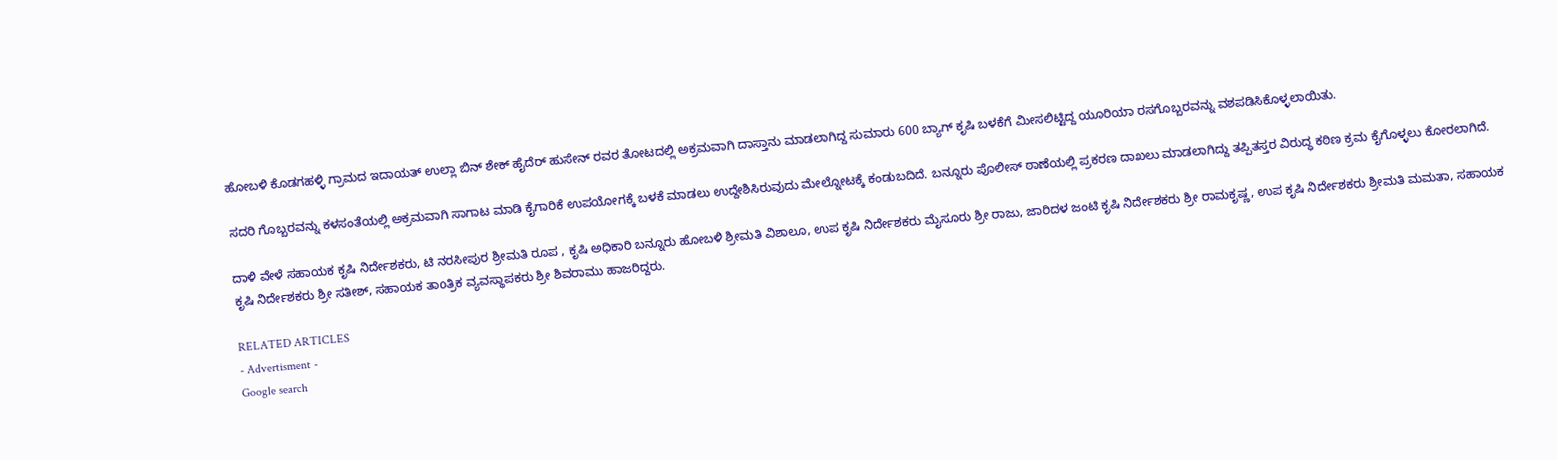ಹೋಬಳಿ ಕೊಡಗಹಳ್ಳಿ ಗ್ರಾಮದ ಇದಾಯತ್ ಉಲ್ಲಾ ಬಿನ್ ಶೇಕ್ ಹೈದೆರ್ ಹುಸೇನ್ ರವರ ತೋಟದಲ್ಲಿ ಅಕ್ರಮವಾಗಿ ದಾಸ್ತಾನು ಮಾಡಲಾಗಿದ್ದ ಸುಮಾರು 600 ಬ್ಯಾಗ್ ಕೃಷಿ ಬಳಕೆಗೆ ಮೀಸಲಿಟ್ಟಿದ್ದ ಯೂರಿಯಾ ರಸಗೊಬ್ಬರವನ್ನು ವಶಪಡಿಸಿಕೊಳ್ಳಲಾಯಿತು.

ಸದರಿ ಗೊಬ್ಬರವನ್ನು ಕಳಸಂತೆಯಲ್ಲಿ ಅಕ್ರಮವಾಗಿ ಸಾಗಾಟ ಮಾಡಿ ಕೈಗಾರಿಕೆ ಉಪಯೋಗಕ್ಕೆ ಬಳಕೆ ಮಾಡಲು ಉದ್ದೇಶಿಸಿರುವುದು ಮೇಲ್ನೋಟಕ್ಕೆ ಕಂಡುಬದಿದೆ. ಬನ್ನೂರು ಪೊಲೀಸ್ ಠಾಣೆಯಲ್ಲಿ ಪ್ರಕರಣ ದಾಖಲು ಮಾಡಲಾಗಿದ್ದು ತಪ್ಪಿತಸ್ತರ ವಿರುದ್ಧ ಕಠಿಣ ಕ್ರಮ ಕೈಗೊಳ್ಳಲು ಕೋರಲಾಗಿದೆ.

ದಾಳಿ ವೇಳೆ ಸಹಾಯಕ ಕೃಷಿ ನಿರ್ದೇಶಕರು, ಟಿ ನರಸೀಪುರ ಶ್ರೀಮತಿ ರೂಪ , ಕೃಷಿ ಅಧಿಕಾರಿ ಬನ್ನೂರು ಹೋಬಳಿ ಶ್ರೀಮತಿ ವಿಶಾಲೂ, ಉಪ ಕೃಷಿ ನಿರ್ದೇಶಕರು ಮೈಸೂರು ಶ್ರೀ ರಾಜು, ಜಾರಿದಳ ಜಂಟಿ ಕೃಷಿ ನಿರ್ದೇಶಕರು ಶ್ರೀ ರಾಮಕೃಷ್ಣ, ಉಪ ಕೃಷಿ ನಿರ್ದೇಶಕರು ಶ್ರೀಮತಿ ಮಮತಾ, ಸಹಾಯಕ ಕೃಷಿ ನಿರ್ದೇಶಕರು ಶ್ರೀ ಸತೀಶ್, ಸಹಾಯಕ ತಾoತ್ರಿಕ ವ್ಯವಸ್ಥಾಪಕರು ಶ್ರೀ ಶಿವರಾಮು ಹಾಜರಿದ್ದರು.

RELATED ARTICLES
- Advertisment -
Google search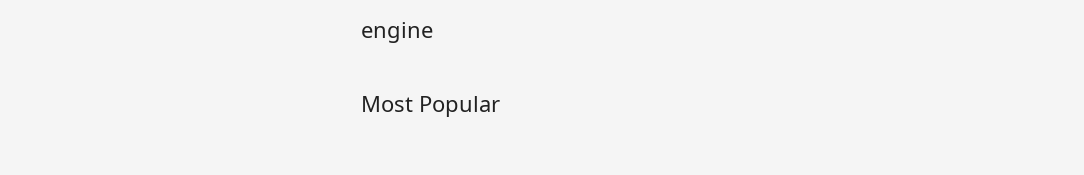engine

Most Popular